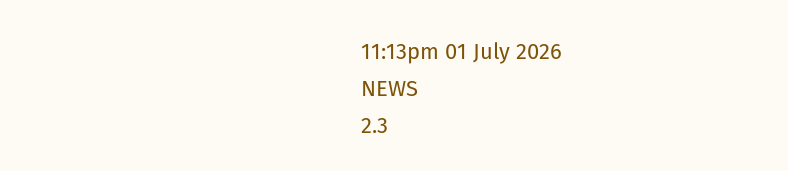11:13pm 01 July 2026
NEWS
2.3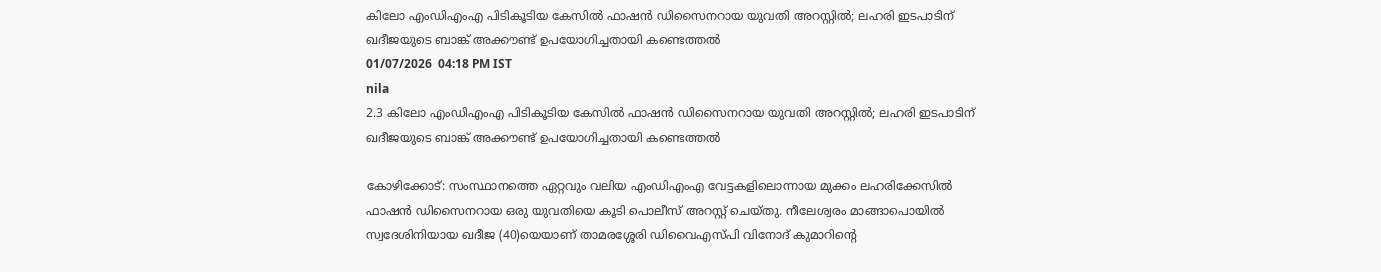കിലോ എംഡിഎംഎ പിടികൂടിയ കേസിൽ ഫാഷൻ ഡിസൈനറായ യുവതി അറസ്റ്റിൽ; ലഹരി ഇടപാടിന് ഖദീജയുടെ ബാങ്ക് അക്കൗണ്ട് ഉപയോഗിച്ചതായി കണ്ടെത്തൽ
01/07/2026  04:18 PM IST
nila
2.3 കിലോ എംഡിഎംഎ പിടികൂടിയ കേസിൽ ഫാഷൻ ഡിസൈനറായ യുവതി അറസ്റ്റിൽ; ലഹരി ഇടപാടിന് ഖദീജയുടെ ബാങ്ക് അക്കൗണ്ട് ഉപയോഗിച്ചതായി കണ്ടെത്തൽ

കോഴിക്കോട്: സംസ്ഥാനത്തെ ഏറ്റവും വലിയ എംഡിഎംഎ വേട്ടകളിലൊന്നായ മുക്കം ലഹരിക്കേസിൽ ഫാഷൻ ഡിസൈനറായ ഒരു യുവതിയെ കൂടി പൊലീസ് അറസ്റ്റ് ചെയ്തു. നീലേശ്വരം മാങ്ങാപൊയിൽ സ്വദേശിനിയായ ഖദീജ (40)യെയാണ് താമരശ്ശേരി ഡിവൈഎസ്പി വിനോദ് കുമാറിന്റെ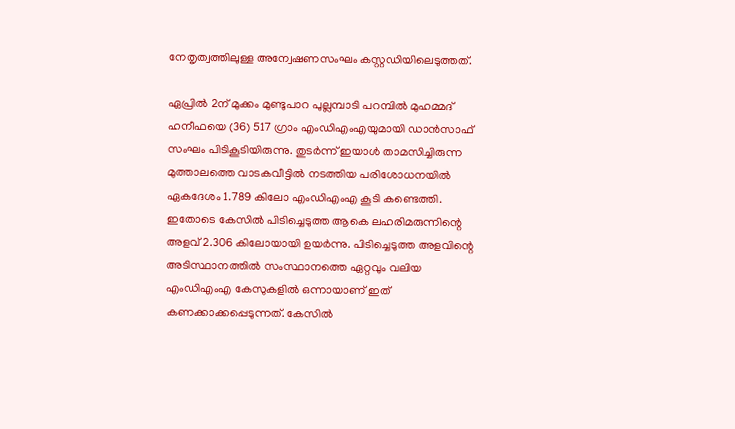നേതൃത്വത്തിലുള്ള അന്വേഷണസംഘം കസ്റ്റഡിയിലെടുത്തത്.

ഏപ്രിൽ 2ന് മുക്കം മുണ്ടുപാറ പുല്ലമ്പാടി പറമ്പിൽ മുഹമ്മദ് ഹനീഫയെ (36) 517 ഗ്രാം എംഡിഎംഎയുമായി ഡാൻസാഫ് സംഘം പിടികൂടിയിരുന്നു. തുടർന്ന് ഇയാൾ താമസിച്ചിരുന്ന മുത്താലത്തെ വാടകവീട്ടിൽ നടത്തിയ പരിശോധനയിൽ ഏകദേശം 1.789 കിലോ എംഡിഎംഎ കൂടി കണ്ടെത്തി. ഇതോടെ കേസിൽ പിടിച്ചെടുത്ത ആകെ ലഹരിമരുന്നിന്റെ അളവ് 2.306 കിലോയായി ഉയർന്നു. പിടിച്ചെടുത്ത അളവിന്റെ അടിസ്ഥാനത്തിൽ സംസ്ഥാനത്തെ ഏറ്റവും വലിയ എംഡിഎംഎ കേസുകളിൽ ഒന്നായാണ് ഇത് കണക്കാക്കപ്പെടുന്നത്. കേസിൽ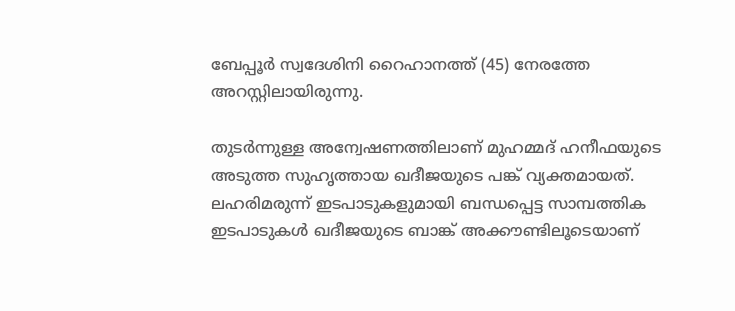ബേപ്പൂർ സ്വദേശിനി റൈഹാനത്ത് (45) നേരത്തേ അറസ്റ്റിലായിരുന്നു.

തുടർന്നുള്ള അന്വേഷണത്തിലാണ് മുഹമ്മദ് ഹനീഫയുടെ അടുത്ത സുഹൃത്തായ ഖദീജയുടെ പങ്ക് വ്യക്തമായത്. ലഹരിമരുന്ന് ഇടപാടുകളുമായി ബന്ധപ്പെട്ട സാമ്പത്തിക ഇടപാടുകൾ ഖദീജയുടെ ബാങ്ക് അക്കൗണ്ടിലൂടെയാണ്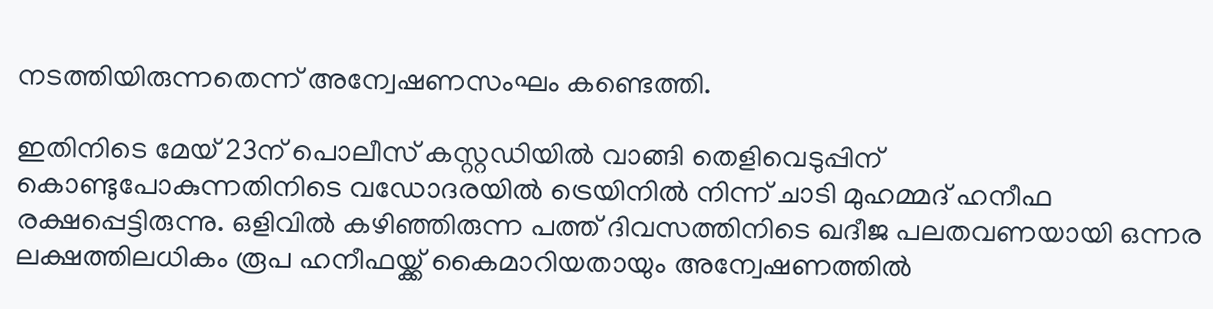നടത്തിയിരുന്നതെന്ന് അന്വേഷണസംഘം കണ്ടെത്തി.

ഇതിനിടെ മേയ് 23ന് പൊലീസ് കസ്റ്റഡിയിൽ വാങ്ങി തെളിവെടുപ്പിന് കൊണ്ടുപോകുന്നതിനിടെ വഡോദരയിൽ ട്രെയിനിൽ നിന്ന് ചാടി മുഹമ്മദ് ഹനീഫ രക്ഷപ്പെട്ടിരുന്നു. ഒളിവിൽ കഴിഞ്ഞിരുന്ന പത്ത് ദിവസത്തിനിടെ ഖദീജ പലതവണയായി ഒന്നര ലക്ഷത്തിലധികം രൂപ ഹനീഫയ്ക്ക് കൈമാറിയതായും അന്വേഷണത്തിൽ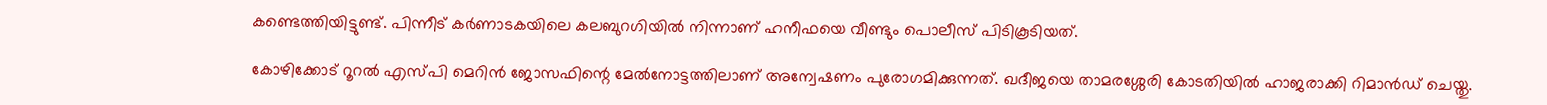കണ്ടെത്തിയിട്ടുണ്ട്. പിന്നീട് കർണാടകയിലെ കലബുറഗിയിൽ നിന്നാണ് ഹനീഫയെ വീണ്ടും പൊലീസ് പിടികൂടിയത്.

കോഴിക്കോട് റൂറൽ എസ്പി മെറിൻ ജോസഫിന്റെ മേൽനോട്ടത്തിലാണ് അന്വേഷണം പുരോഗമിക്കുന്നത്. ഖദീജയെ താമരശ്ശേരി കോടതിയിൽ ഹാജരാക്കി റിമാൻഡ് ചെയ്തു.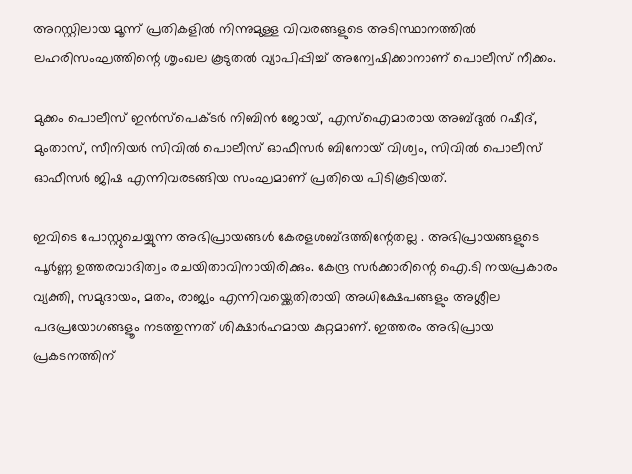അറസ്റ്റിലായ മൂന്ന് പ്രതികളിൽ നിന്നുമുള്ള വിവരങ്ങളുടെ അടിസ്ഥാനത്തിൽ ലഹരിസംഘത്തിന്റെ ശൃംഖല കൂടുതൽ വ്യാപിപ്പിച്ച് അന്വേഷിക്കാനാണ് പൊലീസ് നീക്കം.

മുക്കം പൊലീസ് ഇൻസ്പെക്ടർ നിബിൻ ജോയ്, എസ്‌ഐമാരായ അബ്ദുൽ റഷീദ്, മുംതാസ്, സീനിയർ സിവിൽ പൊലീസ് ഓഫീസർ ബിനോയ് വിശ്വം, സിവിൽ പൊലീസ് ഓഫീസർ ജിഷ എന്നിവരടങ്ങിയ സംഘമാണ് പ്രതിയെ പിടികൂടിയത്.

ഇവിടെ പോസ്റ്റുചെയ്യുന്ന അഭിപ്രായങ്ങള്‍ കേരളശബ്‌ദത്തിന്റേതല്ല . അഭിപ്രായങ്ങളുടെ പൂര്‍ണ്ണ ഉത്തരവാദിത്വം രചയിതാവിനായിരിക്കും. കേന്ദ്ര സർക്കാരിന്റെ ഐ.ടി നയപ്രകാരം വ്യക്തി, സമുദായം, മതം, രാജ്യം എന്നിവയ്ക്കെതിരായി അധിക്ഷേപങ്ങളും അശ്ലീല പദപ്രയോഗങ്ങളൂം നടത്തുന്നത് ശിക്ഷാര്‍ഹമായ കുറ്റമാണ്. ഇത്തരം അഭിപ്രായ പ്രകടനത്തിന്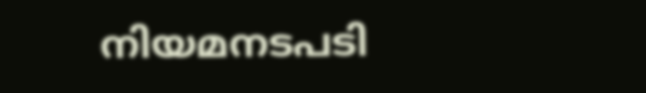നിയമനടപടി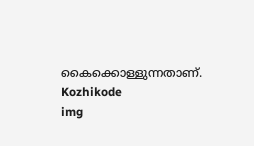കൈക്കൊള്ളുന്നതാണ്.
Kozhikode
img